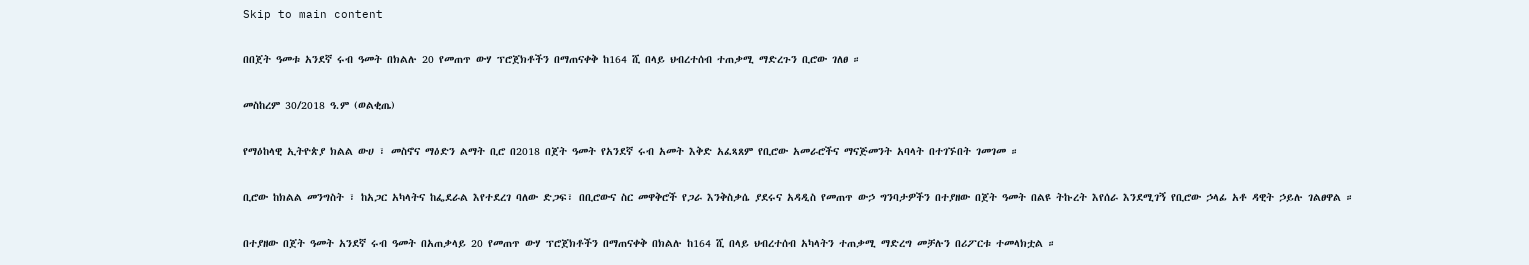Skip to main content

በበጀት ዓመቱ አንደኛ ሩብ ዓመት በክልሉ 20 የመጠጥ ውሃ ፕሮጀክቶችን በማጠናቀቅ ከ164 ሺ በላይ ህብረተሰብ ተጠቃሚ ማድረጉን ቢሮው ገለፀ ።

መስከረም 30/2018 ዓ.ም (ወልቂጤ)

የማዕከላዊ ኢትዮጵያ ክልል ውሀ ፣ መስኖና ማዕድን ልማት ቢሮ በ2018 በጀት ዓመት የአንደኛ ሩብ አመት እቅድ አፈጻጸም የቢሮው አመራሮችና ማናጅመንት አባላት በተገኙበት ገመገመ ።

ቢሮው ከክልል መንግስት ፣ ከአጋር አካላትና ከፌደራል እየተደረገ ባለው ድጋፍ፣ በቢሮውና ስር መዋቅሮች የጋራ እንቅስቃሴ ያደሩና አዳዲስ የመጠጥ ውኃ ግንባታዎችን በተያዘው በጀት ዓመት በልዩ ትኩረት እየሰራ እንደሚገኝ የቢሮው ኃላፊ አቶ ዳዊት ኃይሉ ገልፀዋል ።

በተያዘው በጀት ዓመት አንደኛ ሩብ ዓመት በአጠቃላይ 20 የመጠጥ ውሃ ፕሮጀክቶችን በማጠናቀቅ በክልሉ ከ164 ሺ በላይ ህብረተሰብ አካላትን ተጠቃሚ ማድረግ መቻሉን በሪፖርቱ ተመላክቷል ።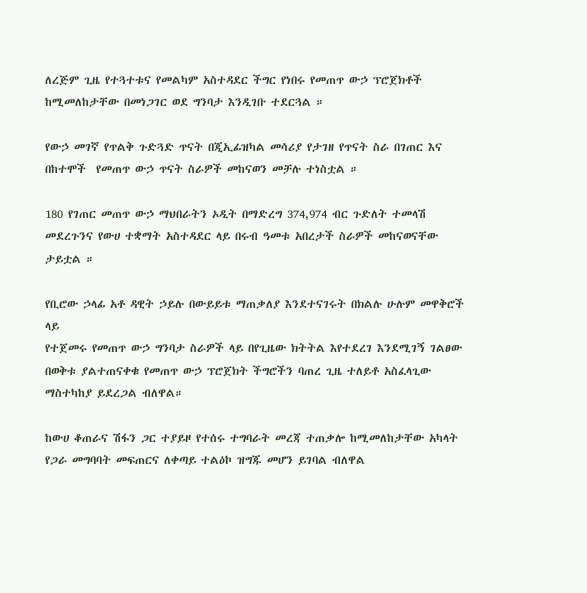ለረጅም ጊዜ የተጓተቱና የመልካም አስተዳደር ችግር የነበሩ የመጠጥ ውኃ ፕሮጀክቶች ከሚመለከታቸው በመነጋገር ወደ ግንባታ እንዲገቡ ተደርጓል ።

የውኃ መገኛ የጥልቅ ጉድጓድ ጥናት በጂኢፊዝካል መሳሪያ የታገዘ የጥናት ስራ በገጠር እና በከተሞች  የመጠጥ ውኃ ጥናት ስራዎች መከናወን መቻሉ ተነስቷል ።

180 የገጠር መጠጥ ውኃ ማህበራትን ኦዲት በማድረግ 374,974 ብር ጉድለት ተመላሽ መደረጉንና የውሀ ተቋማት አስተዳደር ላይ በሩብ ዓመቱ አበረታች ስራዎች መከናወናቸው ታይቷል ።

የቢሮው ኃላፊ አቶ ዳዊት ኃይሉ በውይይቱ ማጠቃለያ እንደተናገሩት በክልሉ ሁሉም መዋቅሮች ላይ
የተጀመሩ የመጠጥ ውኃ ግንባታ ስራዎች ላይ በየጊዜው ክትትል እየተደረገ እንደሚገኝ ገልፀው በወቅቱ ያልተጠናቀቁ የመጠጥ ውኃ ፕሮጀክት ችግሮችን ባጠረ ጊዜ ተለይቶ አስፈላጊው ማስተካከያ ይደረጋል ብለዋል።

ከውሀ ቆጠራና ሽፋን ጋር ተያይዞ የተሰሩ ተግባራት መረጃ ተጠቃሎ ከሚመለከታቸው አካላት የጋራ መግባባት መፍጠርና ለቀጣይ ተልዕኮ ዝግጁ መሆን ይገባል ብለዋል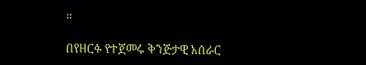።

በየዘርፉ የተጀመሩ ቅንጅታዊ አሰራር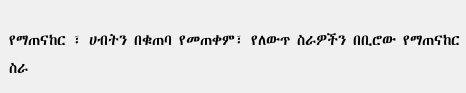የማጠናከር ፣ ሀብትን በቁጠባ የመጠቀም፣ የለውጥ ስራዎችን በቢሮው የማጠናከር ስራ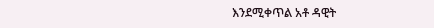እንደሚቀጥል አቶ ዳዊት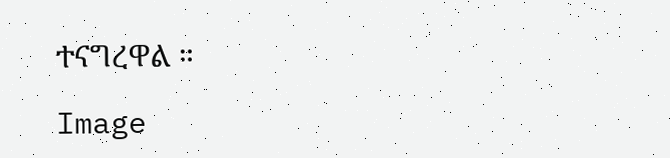ተናግረዋል ።

Image